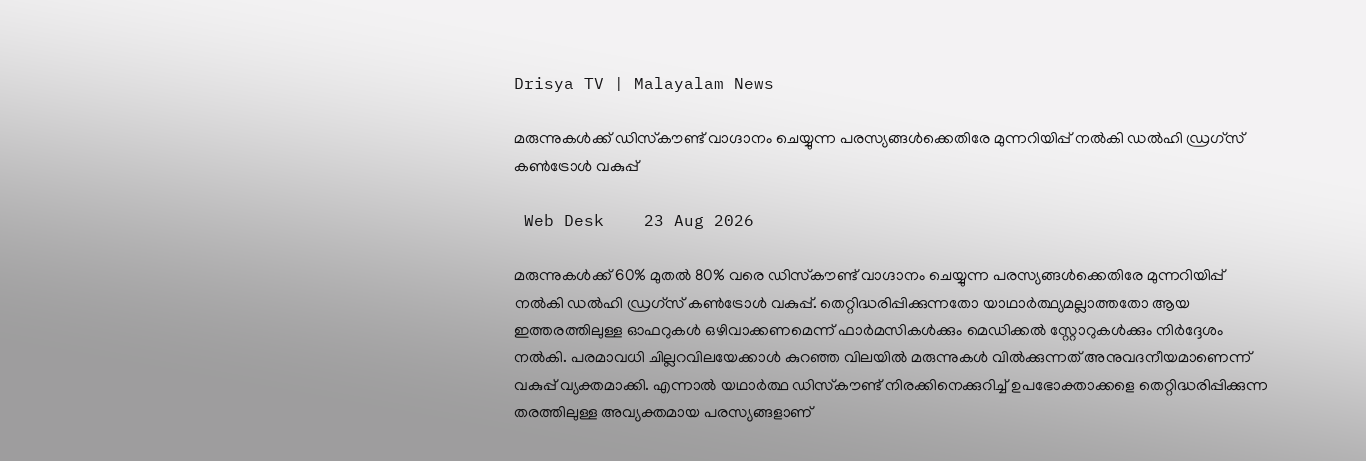Drisya TV | Malayalam News

മരുന്നുകള്‍ക്ക് ഡിസ്‌കൗണ്ട് വാഗ്ദാനം ചെയ്യുന്ന പരസ്യങ്ങള്‍ക്കെതിരേ മുന്നറിയിപ്പ് നല്‍കി ഡല്‍ഹി ഡ്രഗ്സ് കണ്‍ട്രോള്‍ വകുപ്പ്

 Web Desk    23 Aug 2026

മരുന്നുകള്‍ക്ക് 60% മുതല്‍ 80% വരെ ഡിസ്‌കൗണ്ട് വാഗ്ദാനം ചെയ്യുന്ന പരസ്യങ്ങള്‍ക്കെതിരേ മുന്നറിയിപ്പ് നല്‍കി ഡല്‍ഹി ഡ്രഗ്സ് കണ്‍ട്രോള്‍ വകുപ്പ്. തെറ്റിദ്ധരിപ്പിക്കുന്നതോ യാഥാര്‍ത്ഥ്യമല്ലാത്തതോ ആയ ഇത്തരത്തിലുള്ള ഓഫറുകള്‍ ഒഴിവാക്കണമെന്ന് ഫാര്‍മസികള്‍ക്കും മെഡിക്കല്‍ സ്റ്റോറുകള്‍ക്കും നിര്‍ദ്ദേശം നല്‍കി. പരമാവധി ചില്ലറവിലയേക്കാള്‍ കുറഞ്ഞ വിലയില്‍ മരുന്നുകള്‍ വില്‍ക്കുന്നത് അനുവദനീയമാണെന്ന് വകുപ്പ് വ്യക്തമാക്കി. എന്നാല്‍ യഥാര്‍ത്ഥ ഡിസ്‌കൗണ്ട് നിരക്കിനെക്കുറിച്ച് ഉപഭോക്താക്കളെ തെറ്റിദ്ധരിപ്പിക്കുന്ന തരത്തിലുള്ള അവ്യക്തമായ പരസ്യങ്ങളാണ്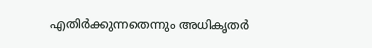എതിര്‍ക്കുന്നതെന്നും അധികൃതര്‍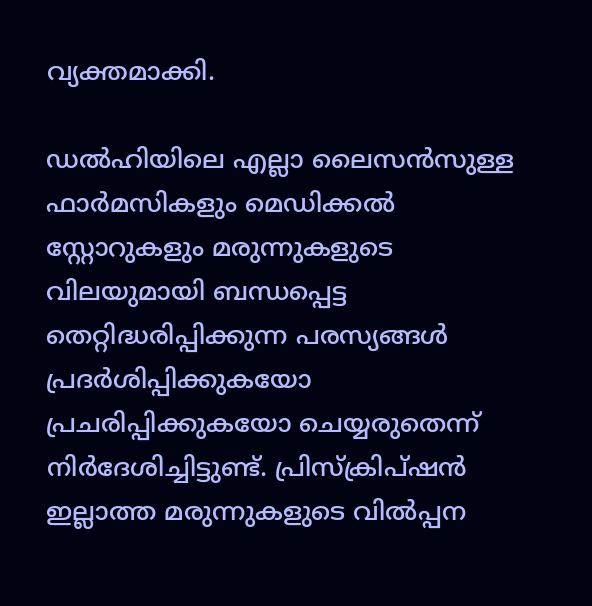വ്യക്തമാക്കി.

ഡല്‍ഹിയിലെ എല്ലാ ലൈസന്‍സുള്ള ഫാര്‍മസികളും മെഡിക്കല്‍ സ്റ്റോറുകളും മരുന്നുകളുടെ വിലയുമായി ബന്ധപ്പെട്ട തെറ്റിദ്ധരിപ്പിക്കുന്ന പരസ്യങ്ങള്‍ പ്രദര്‍ശിപ്പിക്കുകയോ പ്രചരിപ്പിക്കുകയോ ചെയ്യരുതെന്ന് നിര്‍ദേശിച്ചിട്ടുണ്ട്. പ്രിസ്‌ക്രിപ്ഷന്‍ ഇല്ലാത്ത മരുന്നുകളുടെ വില്‍പ്പന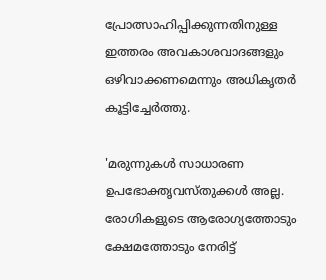പ്രോത്സാഹിപ്പിക്കുന്നതിനുള്ള ഇത്തരം അവകാശവാദങ്ങളും ഒഴിവാക്കണമെന്നും അധികൃതര്‍ കൂട്ടിച്ചേര്‍ത്തു.

'മരുന്നുകള്‍ സാധാരണ ഉപഭോക്തൃവസ്തുക്കള്‍ അല്ല. രോഗികളുടെ ആരോഗ്യത്തോടും ക്ഷേമത്തോടും നേരിട്ട്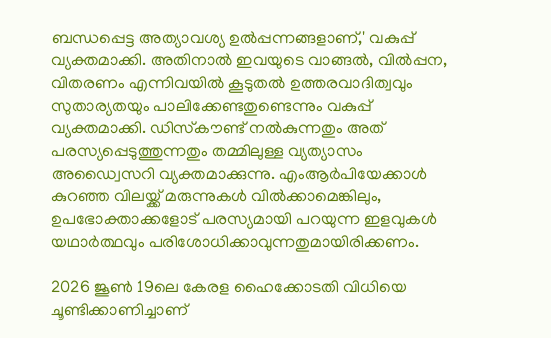ബന്ധപ്പെട്ട അത്യാവശ്യ ഉല്‍പ്പന്നങ്ങളാണ്,' വകുപ്പ് വ്യക്തമാക്കി. അതിനാല്‍ ഇവയുടെ വാങ്ങല്‍, വില്‍പ്പന, വിതരണം എന്നിവയില്‍ കൂടുതല്‍ ഉത്തരവാദിത്വവും സുതാര്യതയും പാലിക്കേണ്ടതുണ്ടെന്നും വകുപ്പ് വ്യക്തമാക്കി. ഡിസ്‌കൗണ്ട് നല്‍കുന്നതും അത് പരസ്യപ്പെടുത്തുന്നതും തമ്മിലുള്ള വ്യത്യാസം അഡ്വൈസറി വ്യക്തമാക്കുന്നു. എംആര്‍പിയേക്കാള്‍ കുറഞ്ഞ വിലയ്ക്ക് മരുന്നുകള്‍ വില്‍ക്കാമെങ്കിലും, ഉപഭോക്താക്കളോട് പരസ്യമായി പറയുന്ന ഇളവുകള്‍ യഥാര്‍ത്ഥവും പരിശോധിക്കാവുന്നതുമായിരിക്കണം.

2026 ജൂണ്‍ 19ലെ കേരള ഹൈക്കോടതി വിധിയെ ചൂണ്ടിക്കാണിച്ചാണ്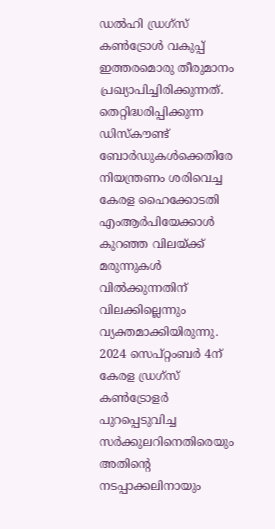ഡല്‍ഹി ഡ്രഗ്സ് കണ്‍ട്രോള്‍ വകുപ്പ് ഇത്തരമൊരു തീരുമാനം പ്രഖ്യാപിച്ചിരിക്കുന്നത്. തെറ്റിദ്ധരിപ്പിക്കുന്ന ഡിസ്‌കൗണ്ട് ബോര്‍ഡുകള്‍ക്കെതിരേ നിയന്ത്രണം ശരിവെച്ച കേരള ഹൈക്കോടതി എംആര്‍പിയേക്കാള്‍ കുറഞ്ഞ വിലയ്ക്ക് മരുന്നുകള്‍ വില്‍ക്കുന്നതിന് വിലക്കില്ലെന്നും വ്യക്തമാക്കിയിരുന്നു. 2024 സെപ്റ്റംബര്‍ 4ന് കേരള ഡ്രഗ്സ് കണ്‍ട്രോളര്‍ പുറപ്പെടുവിച്ച സര്‍ക്കുലറിനെതിരെയും അതിന്റെ നടപ്പാക്കലിനായും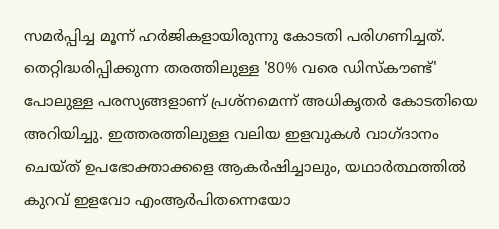സമര്‍പ്പിച്ച മൂന്ന് ഹര്‍ജികളായിരുന്നു കോടതി പരിഗണിച്ചത്. തെറ്റിദ്ധരിപ്പിക്കുന്ന തരത്തിലുള്ള '80% വരെ ഡിസ്‌കൗണ്ട്' പോലുള്ള പരസ്യങ്ങളാണ് പ്രശ്നമെന്ന് അധികൃതര്‍ കോടതിയെ അറിയിച്ചു. ഇത്തരത്തിലുള്ള വലിയ ഇളവുകള്‍ വാഗ്ദാനം ചെയ്ത് ഉപഭോക്താക്കളെ ആകര്‍ഷിച്ചാലും, യഥാര്‍ത്ഥത്തില്‍ കുറവ് ഇളവോ എംആര്‍പിതന്നെയോ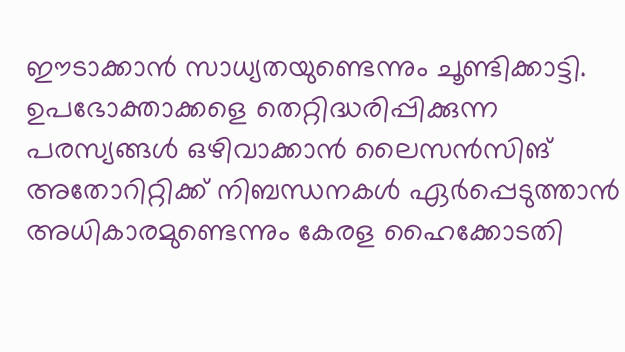ഈടാക്കാന്‍ സാധ്യതയുണ്ടെന്നും ചൂണ്ടിക്കാട്ടി. ഉപഭോക്താക്കളെ തെറ്റിദ്ധരിപ്പിക്കുന്ന പരസ്യങ്ങള്‍ ഒഴിവാക്കാന്‍ ലൈസന്‍സിങ് അതോറിറ്റിക്ക് നിബന്ധനകള്‍ ഏര്‍പ്പെടുത്താന്‍ അധികാരമുണ്ടെന്നും കേരള ഹൈക്കോടതി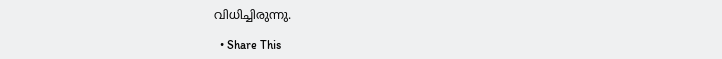വിധിച്ചിരുന്നു.

  • Share This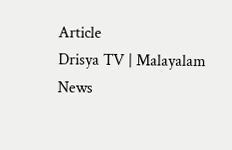Article
Drisya TV | Malayalam News